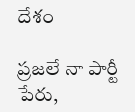దేశం

ప్రజలే నా పార్టీ పేరు,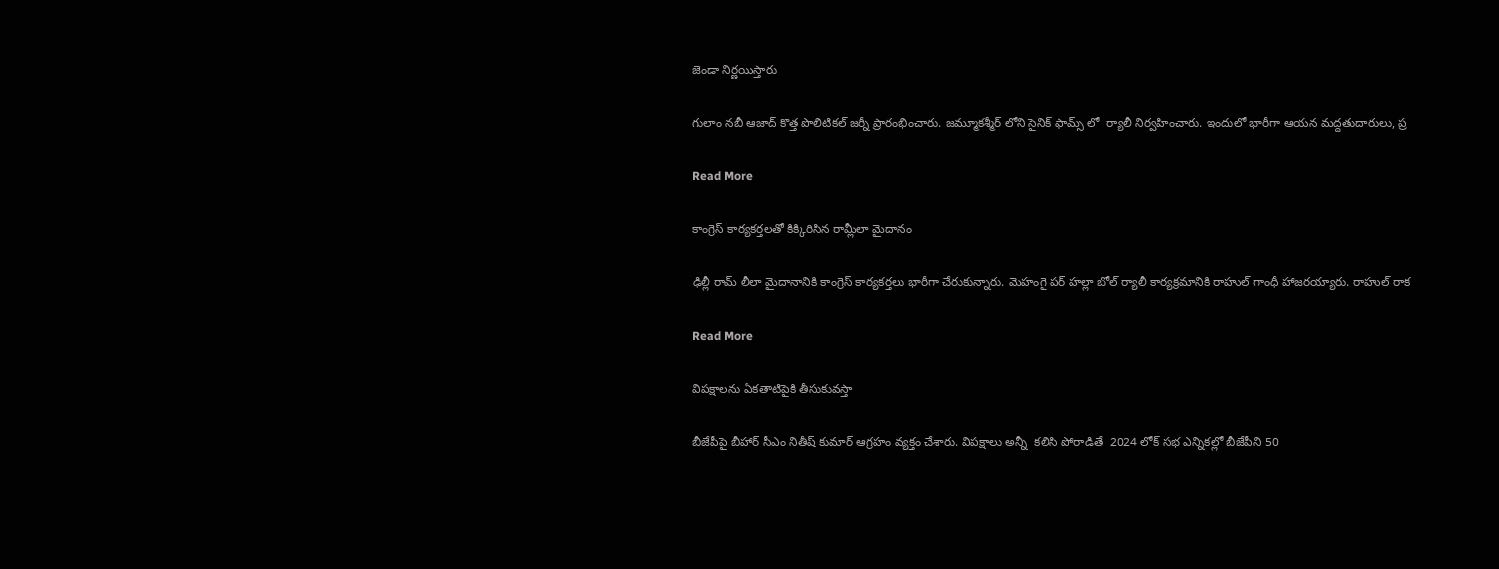జెండా నిర్ణయిస్తారు

గులాం నబీ ఆజాద్ కొత్త పొలిటికల్ జర్నీ ప్రారంభించారు. జమ్మూకశ్మీర్ లోని సైనిక్ ఫామ్స్ లో  ర్యాలీ నిర్వహించారు. ఇందులో భారీగా ఆయన మద్దతుదారులు, ప్ర

Read More

కాంగ్రెస్ కార్యకర్తలతో కిక్కిరిసిన రామ్లీలా మైదానం

ఢిల్లీ రామ్ లీలా మైదానానికి కాంగ్రెస్ కార్యకర్తలు భారీగా చేరుకున్నారు. మెహంగై పర్ హల్లా బోల్ ర్యాలీ కార్యక్రమానికి రాహుల్ గాంధీ హాజరయ్యారు. రాహుల్ రాక

Read More

విపక్షాలను ఏకతాటిపైకి తీసుకువస్తా

బీజేపీపై బీహార్ సీఎం నితీష్ కుమార్ ఆగ్రహం వ్యక్తం చేశారు. విపక్షాలు అన్నీ  కలిసి పోరాడితే  2024 లోక్ సభ ఎన్నికల్లో బీజేపీని 50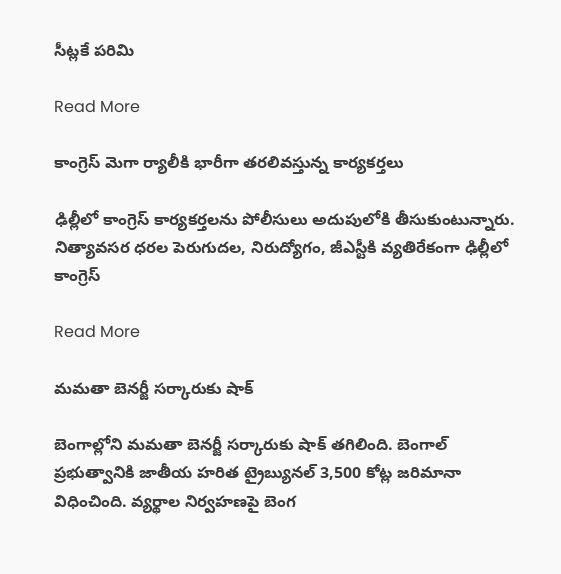సీట్లకే పరిమి

Read More

కాంగ్రెస్ మెగా ర్యాలీకి భారీగా తరలివస్తున్న కార్యకర్తలు

ఢిల్లీలో కాంగ్రెస్ కార్యకర్తలను పోలీసులు అదుపులోకి తీసుకుంటున్నారు. నిత్యావసర ధరల పెరుగుదల, నిరుద్యోగం, జీఎస్టీకి వ్యతిరేకంగా ఢిల్లీలో కాంగ్రెస్

Read More

మమతా బెనర్జీ సర్కారుకు షాక్

బెంగాల్లోని మమతా బెనర్జీ సర్కారుకు షాక్ తగిలింది. బెంగాల్ ప్రభుత్వానికి జాతీయ హరిత ట్రైబ్యునల్ 3,500 కోట్ల జరిమానా విధించింది. వ్యర్థాల నిర్వహణపై బెంగ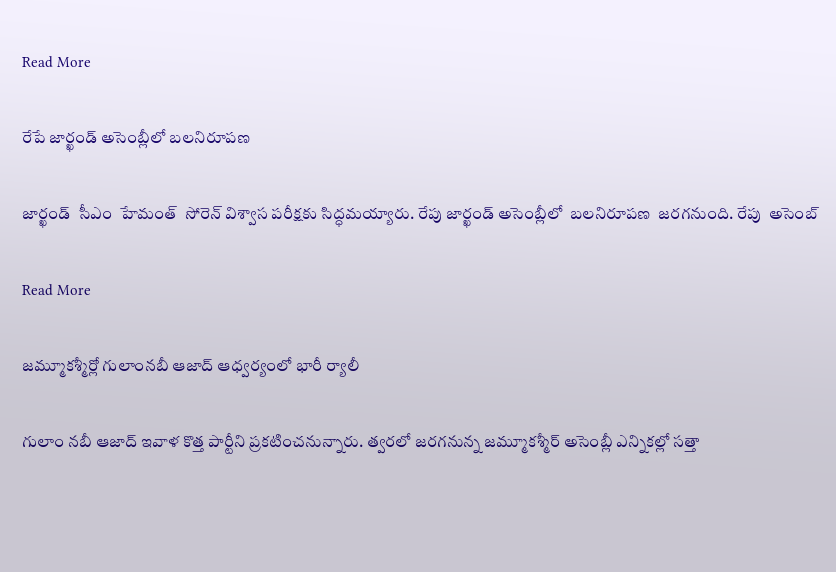Read More

రేపే జార్ఖండ్ అసెంబ్లీలో బలనిరూపణ

జార్ఖండ్  సీఎం  హేమంత్  సోరెన్ విశ్వాస పరీక్షకు సిద్ధమయ్యారు. రేపు జార్ఖండ్ అసెంబ్లీలో  బలనిరూపణ  జరగనుంది. రేపు  అసెంబ్

Read More

జమ్మూకశ్మీర్లో గులాంనబీ ఆజాద్ ఆధ్వర్యంలో భారీ ర్యాలీ

గులాం నబీ ఆజాద్ ఇవాళ కొత్త పార్టీని ప్రకటించనున్నారు. త్వరలో జరగనున్న జమ్మూకశ్మీర్ అసెంబ్లీ ఎన్నికల్లో సత్తా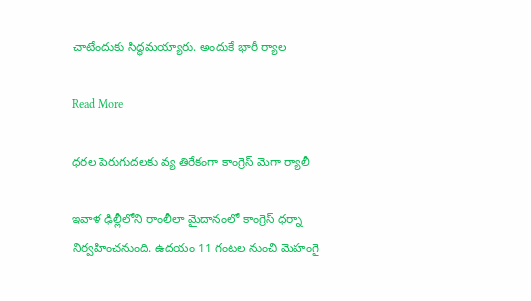చాటేందుకు సిద్ధమయ్యారు. అందుకే భారీ ర్యాల

Read More

ధరల పెరుగుదలకు వ్య తిరేకంగా కాంగ్రెస్ మెగా ర్యాలీ

ఇవాళ ఢిల్లీలోని రాంలీలా మైదానంలో కాంగ్రెస్ ధర్నా నిర్వహించనుంది. ఉదయం 11 గంటల నుంచి మెహంగై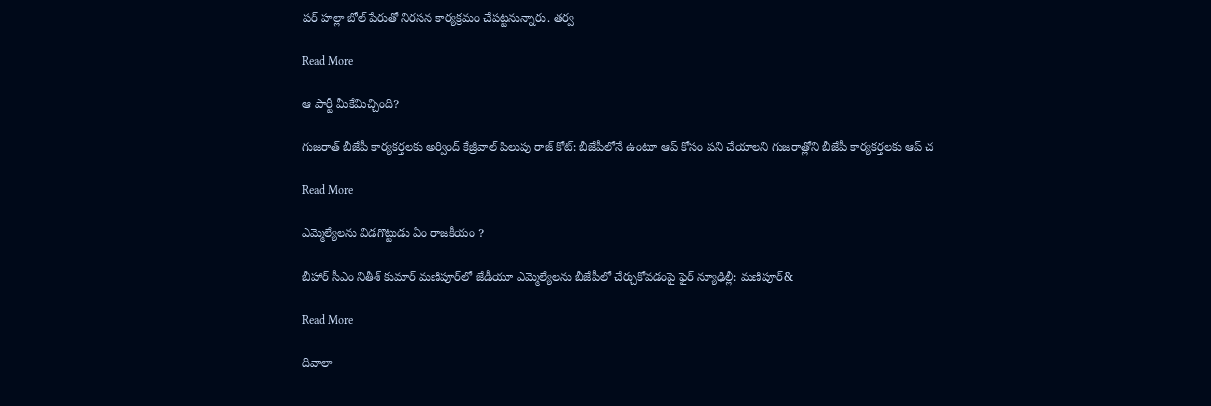పర్ హల్లా బోల్ పేరుతో నిరసన కార్యక్రమం చేపట్టనున్నారు. తర్వ

Read More

ఆ పార్టీ మీకేమిచ్చింది?

గుజరాత్ బీజేపీ కార్యకర్తలకు అర్వింద్ కేజ్రీవాల్ పిలుపు రాజ్ కోట్: బీజేపీలోనే ఉంటూ ఆప్ కోసం పని చేయాలని గుజరాత్లోని బీజేపీ కార్యకర్తలకు ఆప్ చ

Read More

ఎమ్మెల్యేలను విడగొట్టుడు ఏం రాజకీయం ?

బీహార్ సీఎం నితీశ్ కుమార్ మణిపూర్‌‌‌‌లో జేడీయూ ఎమ్మెల్యేలను బీజేపీలో చేర్చుకోవడంపై ఫైర్ న్యూఢిల్లీ: మణిపూర్‌‌&

Read More

దివాలా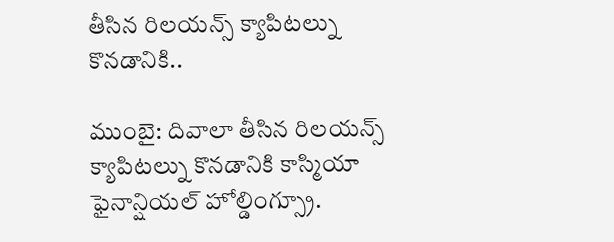తీసిన రిలయన్స్ క్యాపిటల్ను కొనడానికి..

ముంబై: దివాలా తీసిన రిలయన్స్ క్యాపిటల్ను కొనడానికి కాస్మియా ఫైనాన్షియల్ హోల్డింగ్స్రూ.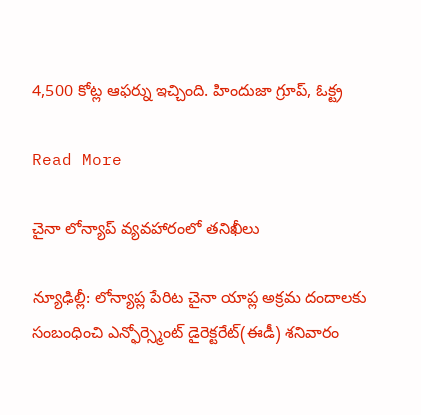4,500 కోట్ల ఆఫర్ను ఇచ్చింది. హిందుజా గ్రూప్, ఓక్ట్ర

Read More

చైనా లోన్యాప్ వ్యవహారంలో తనిఖీలు

న్యూఢిల్లీ: లోన్యాప్ల పేరిట చైనా యాప్ల అక్రమ దందాలకు సంబంధించి ఎన్ఫోర్స్మెంట్ డైరెక్టరేట్(ఈడీ) శనివారం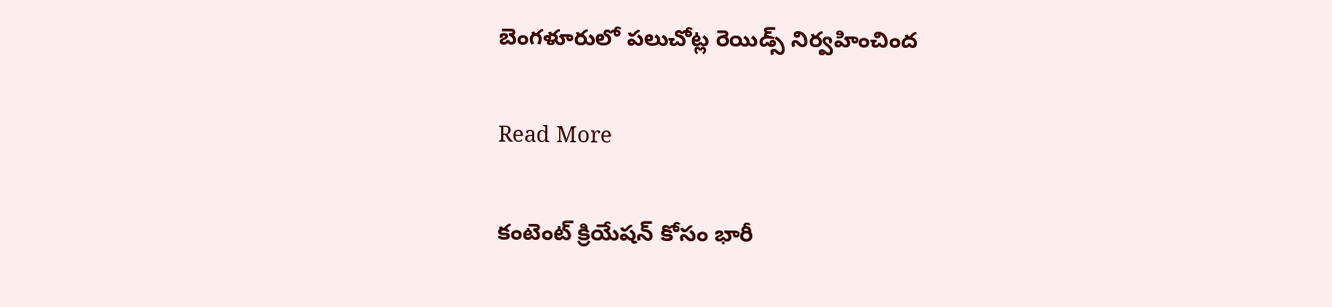బెంగళూరులో పలుచోట్ల రెయిడ్స్ నిర్వహించింద

Read More

కంటెంట్ క్రియేషన్ కోసం భారీ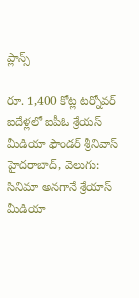ప్లాన్స్

రూ. 1,400 కోట్ల టర్నోవర్ ఐదేళ్లలో ఐపీఓ శ్రేయస్ మీడియా ఫౌండర్ శ్రీనివాస్ హైదరాబాద్, వెలుగు: సినిమా అనగానే శ్రేయాస్ మీడియా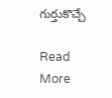గుర్తుకొచ్చే

Read More